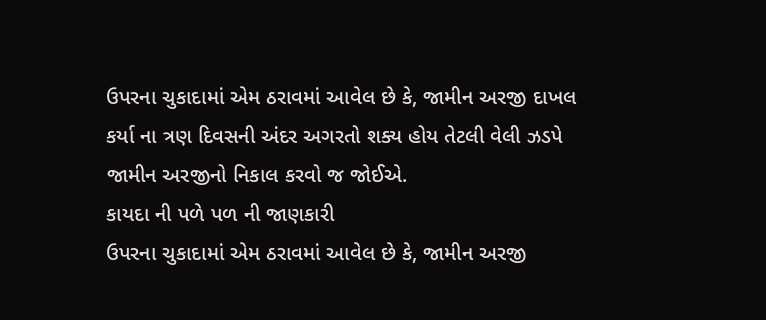ઉપરના ચુકાદામાં એમ ઠરાવમાં આવેલ છે કે, જામીન અરજી દાખલ કર્યા ના ત્રણ દિવસની અંદર અગરતો શક્ય હોય તેટલી વેલી ઝડપે જામીન અરજીનો નિકાલ કરવો જ જોઈએ.
કાયદા ની પળે પળ ની જાણકારી
ઉપરના ચુકાદામાં એમ ઠરાવમાં આવેલ છે કે, જામીન અરજી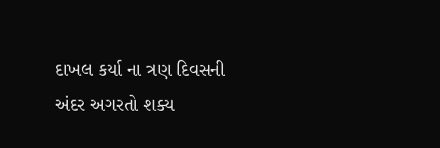દાખલ કર્યા ના ત્રણ દિવસની અંદર અગરતો શક્ય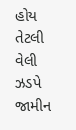હોય તેટલી વેલી ઝડપે જામીન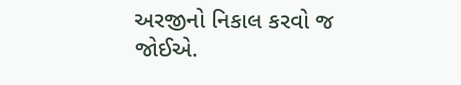અરજીનો નિકાલ કરવો જ જોઈએ.